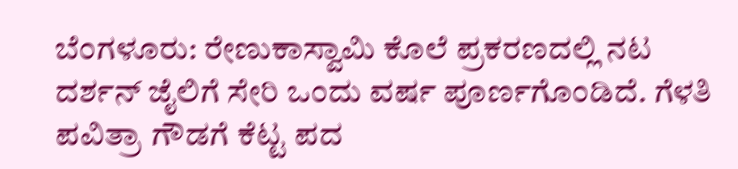ಬೆಂಗಳೂರು: ರೇಣುಕಾಸ್ವಾಮಿ ಕೊಲೆ ಪ್ರಕರಣದಲ್ಲಿ ನಟ ದರ್ಶನ್ ಜೈಲಿಗೆ ಸೇರಿ ಒಂದು ವರ್ಷ ಪೂರ್ಣಗೊಂಡಿದೆ. ಗೆಳತಿ ಪವಿತ್ರಾ ಗೌಡಗೆ ಕೆಟ್ಟ ಪದ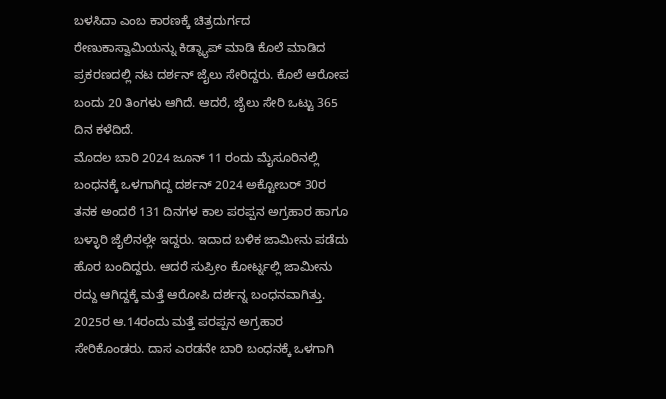ಬಳಸಿದಾ ಎಂಬ ಕಾರಣಕ್ಕೆ ಚಿತ್ರದುರ್ಗದ ರೇಣುಕಾಸ್ವಾಮಿಯನ್ನು ಕಿಡ್ನ್ಯಾಪ್ ಮಾಡಿ ಕೊಲೆ ಮಾಡಿದ ಪ್ರಕರಣದಲ್ಲಿ ನಟ ದರ್ಶನ್ ಜೈಲು ಸೇರಿದ್ದರು. ಕೊಲೆ ಆರೋಪ ಬಂದು 20 ತಿಂಗಳು ಆಗಿದೆ. ಆದರೆ, ಜೈಲು ಸೇರಿ ಒಟ್ಟು 365 ದಿನ ಕಳೆದಿದೆ.
ಮೊದಲ ಬಾರಿ 2024 ಜೂನ್ 11 ರಂದು ಮೈಸೂರಿನಲ್ಲಿ ಬಂಧನಕ್ಕೆ ಒಳಗಾಗಿದ್ದ ದರ್ಶನ್ 2024 ಅಕ್ಟೋಬರ್ 30ರ ತನಕ ಅಂದರೆ 131 ದಿನಗಳ ಕಾಲ ಪರಪ್ಪನ ಅಗ್ರಹಾರ ಹಾಗೂ ಬಳ್ಳಾರಿ ಜೈಲಿನಲ್ಲೇ ಇದ್ದರು. ಇದಾದ ಬಳಿಕ ಜಾಮೀನು ಪಡೆದು ಹೊರ ಬಂದಿದ್ದರು. ಆದರೆ ಸುಪ್ರೀಂ ಕೋರ್ಟ್ನಲ್ಲಿ ಜಾಮೀನು ರದ್ದು ಆಗಿದ್ದಕ್ಕೆ ಮತ್ತೆ ಆರೋಪಿ ದರ್ಶನ್ನ ಬಂಧನವಾಗಿತ್ತು.
2025ರ ಆ.14ರಂದು ಮತ್ತೆ ಪರಪ್ಪನ ಅಗ್ರಹಾರ ಸೇರಿಕೊಂಡರು. ದಾಸ ಎರಡನೇ ಬಾರಿ ಬಂಧನಕ್ಕೆ ಒಳಗಾಗಿ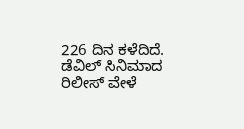226 ದಿನ ಕಳೆದಿದೆ. ಡೆವಿಲ್ ಸಿನಿಮಾದ ರಿಲೀಸ್ ವೇಳೆ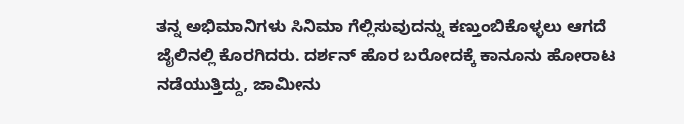ತನ್ನ ಅಭಿಮಾನಿಗಳು ಸಿನಿಮಾ ಗೆಲ್ಲಿಸುವುದನ್ನು ಕಣ್ತುಂಬಿಕೊಳ್ಳಲು ಆಗದೆ ಜೈಲಿನಲ್ಲಿ ಕೊರಗಿದರು. ದರ್ಶನ್ ಹೊರ ಬರೋದಕ್ಕೆ ಕಾನೂನು ಹೋರಾಟ ನಡೆಯುತ್ತಿದ್ದು, ಜಾಮೀನು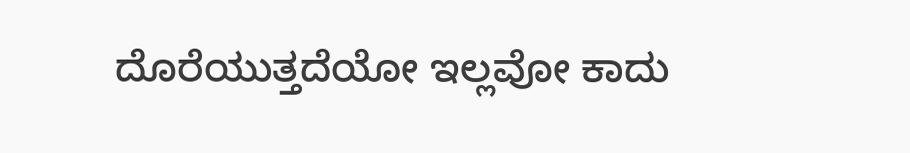ದೊರೆಯುತ್ತದೆಯೋ ಇಲ್ಲವೋ ಕಾದು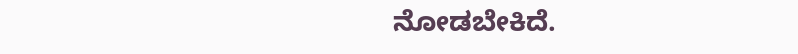ನೋಡಬೇಕಿದೆ.